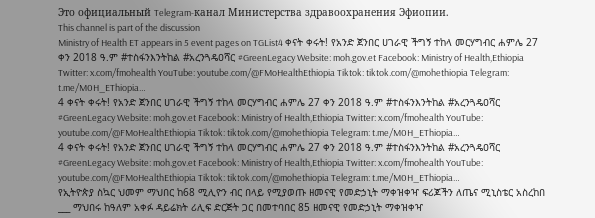Это официальный Telegram-канал Министерства здравоохранения Эфиопии.
This channel is part of the discussion
Ministry of Health ET appears in 5 event pages on TGList4 ቀናት ቀሩት! የአንድ ጀንበር ሀገራዊ ችግኝ ተከላ መርሃግብር ሐምሌ 27 ቀን 2018 ዓ.ም #ተስፋንእንትከል #አረንጓዴዐሻር #GreenLegacy Website: moh.gov.et Facebook: Ministry of Health,Ethiopia Twitter: x.com/fmohealth YouTube: youtube.com/@FMoHealthEthiopia Tiktok: tiktok.com/@mohethiopia Telegram: t.me/M0H_EThiopia…
4 ቀናት ቀሩት! የአንድ ጀንበር ሀገራዊ ችግኝ ተከላ መርሃግብር ሐምሌ 27 ቀን 2018 ዓ.ም #ተስፋንእንትከል #አረንጓዴዐሻር #GreenLegacy Website: moh.gov.et Facebook: Ministry of Health,Ethiopia Twitter: x.com/fmohealth YouTube: youtube.com/@FMoHealthEthiopia Tiktok: tiktok.com/@mohethiopia Telegram: t.me/M0H_EThiopia…
4 ቀናት ቀሩት! የአንድ ጀንበር ሀገራዊ ችግኝ ተከላ መርሃግብር ሐምሌ 27 ቀን 2018 ዓ.ም #ተስፋንእንትከል #አረንጓዴዐሻር #GreenLegacy Website: moh.gov.et Facebook: Ministry of Health,Ethiopia Twitter: x.com/fmohealth YouTube: youtube.com/@FMoHealthEthiopia Tiktok: tiktok.com/@mohethiopia Telegram: t.me/M0H_EThiopia…
የኢትዮጵያ ስኳር ህመም ማህበር ከ68 ሚሊዮን ብር በላይ የሚያወጡ ዘመናዊ የመድኃኒት ማቀዝቀዣ ፍሪጆችን ለጤና ሚኒስቴር አስረከበ ___ ማህበሩ ከዓለም አቀፉ ዳይሬክት ሪሊፍ ድርጅት ጋር በመተባበር 85 ዘመናዊ የመድኃኒት ማቀዝቀዣ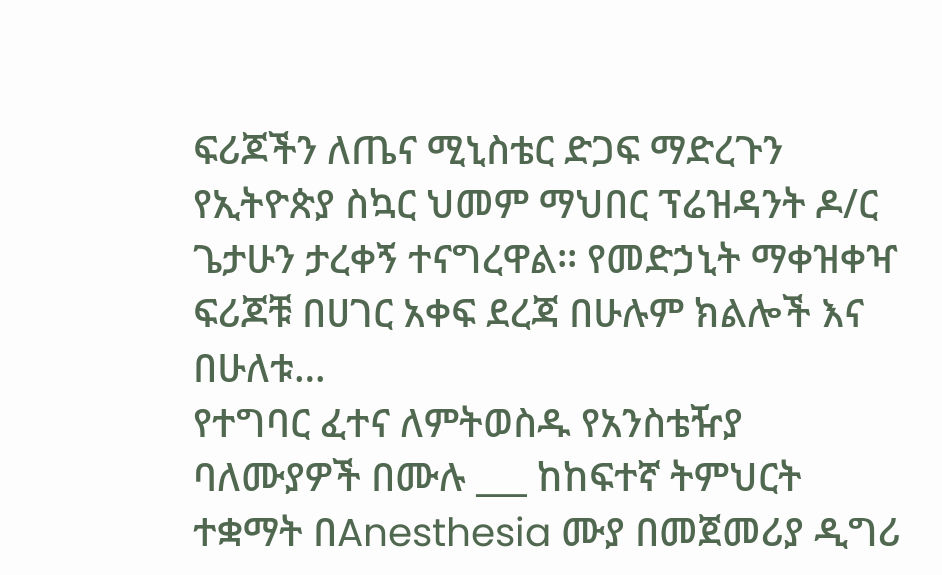ፍሪጆችን ለጤና ሚኒስቴር ድጋፍ ማድረጉን የኢትዮጵያ ስኳር ህመም ማህበር ፕሬዝዳንት ዶ/ር ጌታሁን ታረቀኝ ተናግረዋል፡፡ የመድኃኒት ማቀዝቀዣ ፍሪጆቹ በሀገር አቀፍ ደረጃ በሁሉም ክልሎች እና በሁለቱ…
የተግባር ፈተና ለምትወስዱ የአንስቴዥያ ባለሙያዎች በሙሉ ___ ከከፍተኛ ትምህርት ተቋማት በAnesthesia ሙያ በመጀመሪያ ዲግሪ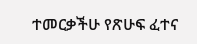ተመርቃችሁ የጽሁፍ ፈተና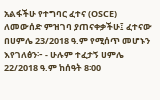አልፋችሁ የተግባር ፈተና (OSCE) ለመውሰድ ምዝገባ ያጠናቀቃችሁ፤ ፈተናው በሀምሌ 23/2018 ዓ.ም የሚሰጥ መሆኑን እየገለፅን፦ - ሁሉም ተፈታኝ ሀምሌ 22/2018 ዓ.ም ከሰዓት 8፡00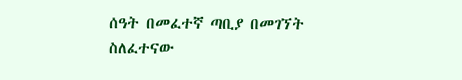ሰዓት በመፈተኛ ጣቢያ በመገኘት ስለፈተናው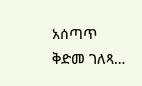አሰጣጥ ቅድመ ገለጻ…